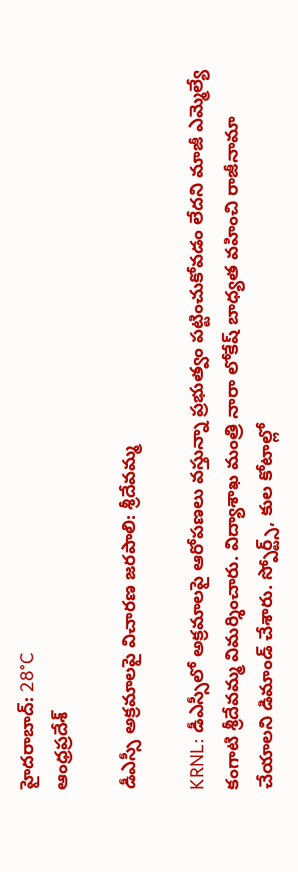హైదరాబాద్: 28°C
ఆంధ్రప్రదేశ్

డీఎస్సీ అక్రమాలపై విచారణ జరపాలి: శ్రీదేవమ్మ

KRNL: డీఎస్సీలో అక్రమాలపై ఆరోపణలు వస్తున్నా ప్రభుత్వం పట్టించుకోవడం లేదని మాజీ ఎమ్మెల్యే కంగాటి శ్రీదేవమ్మ విమర్శించారు. విద్యాశాఖ మంత్రి నారా లోకేష్ బాధ్యత వహించి రాజీనామా చేయాలని డిమాండ్ చేశారు. స్పోర్ట్స్, కుల కోటాల్లో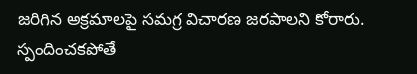జరిగిన అక్రమాలపై సమగ్ర విచారణ జరపాలని కోరారు. స్పందించకపోతే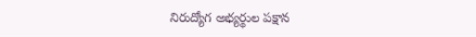నిరుద్యోగ అభ్యర్థుల పక్షాన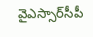వైఎస్సార్‌సీపీ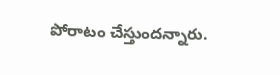పోరాటం చేస్తుందన్నారు.